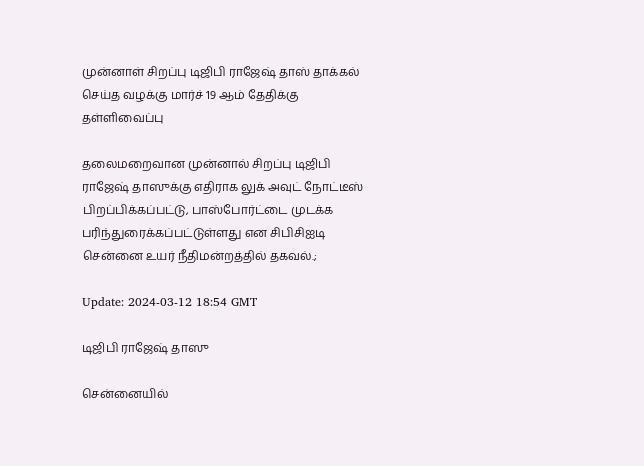முன்னாள் சிறப்பு டிஜிபி ராஜேஷ் தாஸ் தாக்கல் செய்த வழக்கு மார்ச் 19 ஆம் தேதிக்கு தள்ளிவைப்பு

தலைமறைவான முன்னால் சிறப்பு டிஜிபி ராஜேஷ் தாஸுக்கு எதிராக லுக் அவுட் நோட்டீஸ் பிறப்பிக்கப்பட்டு, பாஸ்போர்ட்டை முடக்க பரிந்துரைக்கப்பட்டுள்ளது என சிபிசிஐடி சென்னை உயர் நீதிமன்றத்தில் தகவல்.;

Update: 2024-03-12 18:54 GMT

டிஜிபி ராஜேஷ் தாஸு

சென்னையில்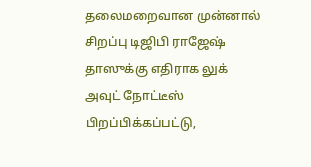தலைமறைவான முன்னால் சிறப்பு டிஜிபி ராஜேஷ் தாஸுக்கு எதிராக லுக் அவுட் நோட்டீஸ் பிறப்பிக்கப்பட்டு,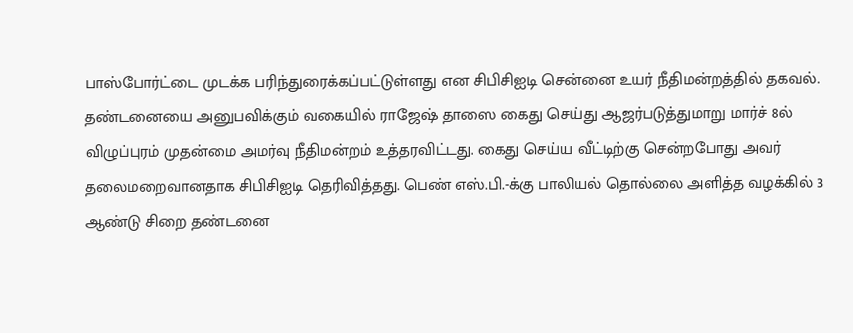பாஸ்போர்ட்டை முடக்க பரிந்துரைக்கப்பட்டுள்ளது என சிபிசிஐடி சென்னை உயர் நீதிமன்றத்தில் தகவல். தண்டனையை அனுபவிக்கும் வகையில் ராஜேஷ் தாஸை கைது செய்து ஆஜர்படுத்துமாறு மார்ச் 8ல் விழுப்புரம் முதன்மை அமர்வு நீதிமன்றம் உத்தரவிட்டது. கைது செய்ய வீட்டிற்கு சென்றபோது அவர் தலைமறைவானதாக சிபிசிஐடி தெரிவித்தது. பெண் எஸ்.பி.-க்கு பாலியல் தொல்லை அளித்த வழக்கில் 3 ஆண்டு சிறை தண்டனை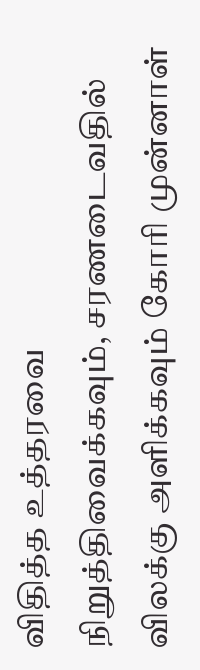விதித்த உத்தரவை நிறுத்திவைக்கவும், சரணடைவதில் விலக்கு அளிக்கவும் கோரி முன்னாள்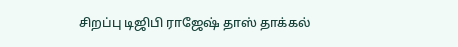சிறப்பு டிஜிபி ராஜேஷ் தாஸ் தாக்கல்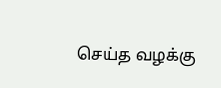செய்த வழக்கு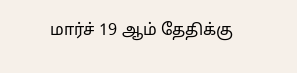மார்ச் 19 ஆம் தேதிக்கு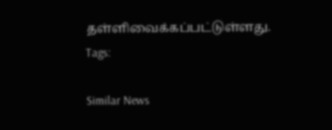தள்ளிவைக்கப்பட்டுள்ளது.
Tags:

Similar News